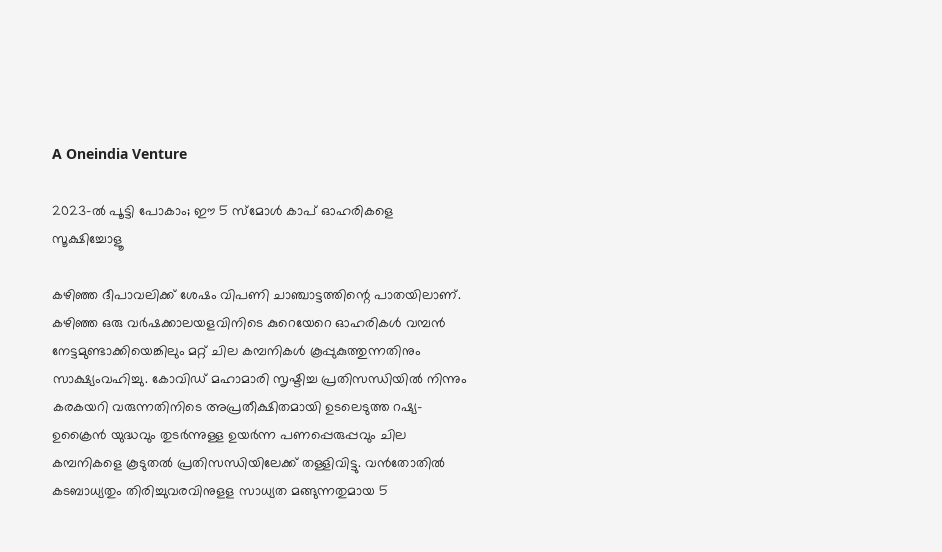A Oneindia Venture

2023-ല്‍ പൂട്ടി പോകാം; ഈ 5 സ്മോള്‍ കാപ് ഓഹരികളെ സൂക്ഷിച്ചോളൂ

കഴിഞ്ഞ ദീപാവലിക്ക് ശേഷം വിപണി ചാഞ്ചാട്ടത്തിന്റെ പാതയിലാണ്. കഴിഞ്ഞ ഒരു വര്‍ഷക്കാലയളവിനിടെ കുറെയേറെ ഓഹരികള്‍ വമ്പന്‍ നേട്ടമുണ്ടാക്കിയെങ്കിലും മറ്റ് ചില കമ്പനികള്‍ കൂപ്പുകുത്തുന്നതിനും സാക്ഷ്യംവഹിച്ചു. കോവിഡ് മഹാമാരി സൃഷ്ടിച്ച പ്രതിസന്ധിയില്‍ നിന്നും കരകയറി വരുന്നതിനിടെ അപ്രതീക്ഷിതമായി ഉടലെടുത്ത റഷ്യ- ഉക്രൈന്‍ യുദ്ധവും തുടര്‍ന്നുള്ള ഉയര്‍ന്ന പണപ്പെരുപ്പവും ചില കമ്പനികളെ കൂടുതല്‍ പ്രതിസന്ധിയിലേക്ക് തള്ളിവിട്ടു. വന്‍തോതില്‍ കടബാധ്യതും തിരിച്ചുവരവിനുളള സാധ്യത മങ്ങുന്നതുമായ 5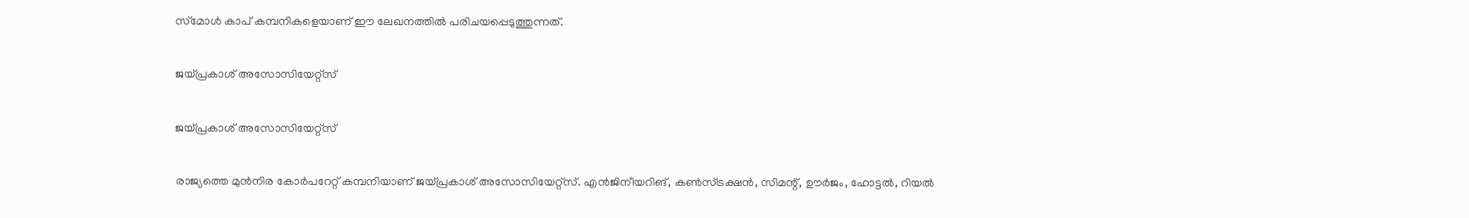സ്‌മോള്‍ കാപ് കമ്പനികളെയാണ് ഈ ലേഖനത്തില്‍ പരിചയപ്പെടുത്തുന്നത്.

ജയ്പ്രകാശ് അസോസിയേറ്റ്‌സ്

ജയ്പ്രകാശ് അസോസിയേറ്റ്‌സ്

രാജ്യത്തെ മുന്‍നിര കോര്‍പറേറ്റ് കമ്പനിയാണ് ജയ്പ്രകാശ് അസോസിയേറ്റ്‌സ്. എന്‍ജിനീയറിങ്, കണ്‍സ്ട്രക്ഷന്‍, സിമന്റ്, ഊര്‍ജം, ഹോട്ടല്‍, റിയല്‍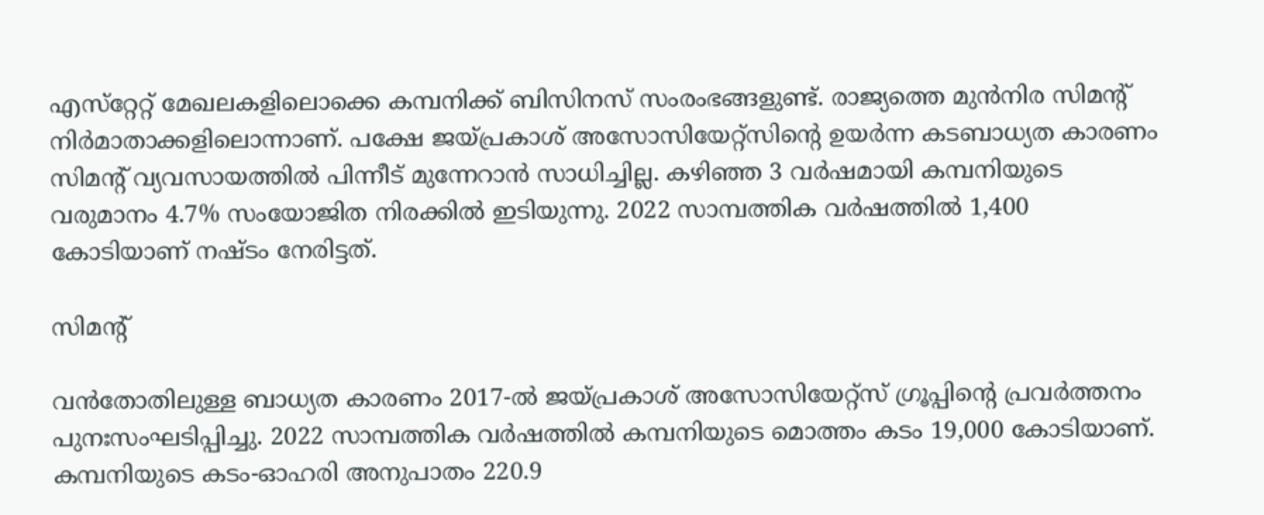എസ്‌റ്റേറ്റ് മേഖലകളിലൊക്കെ കമ്പനിക്ക് ബിസിനസ് സംരംഭങ്ങളുണ്ട്. രാജ്യത്തെ മുന്‍നിര സിമന്റ് നിര്‍മാതാക്കളിലൊന്നാണ്. പക്ഷേ ജയ്പ്രകാശ് അസോസിയേറ്റ്‌സിന്റെ ഉയര്‍ന്ന കടബാധ്യത കാരണം സിമന്റ് വ്യവസായത്തില്‍ പിന്നീട് മുന്നേറാന്‍ സാധിച്ചില്ല. കഴിഞ്ഞ 3 വര്‍ഷമായി കമ്പനിയുടെ വരുമാനം 4.7% സംയോജിത നിരക്കില്‍ ഇടിയുന്നു. 2022 സാമ്പത്തിക വര്‍ഷത്തില്‍ 1,400 കോടിയാണ് നഷ്ടം നേരിട്ടത്.

സിമന്റ്

വന്‍തോതിലുള്ള ബാധ്യത കാരണം 2017-ല്‍ ജയ്പ്രകാശ് അസോസിയേറ്റ്‌സ് ഗ്രൂപ്പിന്റെ പ്രവര്‍ത്തനം പുനഃസംഘടിപ്പിച്ചു. 2022 സാമ്പത്തിക വര്‍ഷത്തില്‍ കമ്പനിയുടെ മൊത്തം കടം 19,000 കോടിയാണ്. കമ്പനിയുടെ കടം-ഓഹരി അനുപാതം 220.9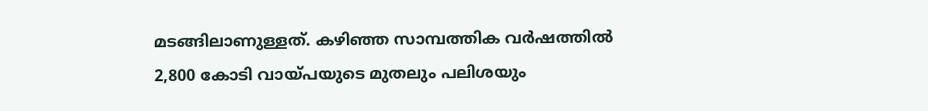മടങ്ങിലാണുള്ളത്. കഴിഞ്ഞ സാമ്പത്തിക വര്‍ഷത്തില്‍ 2,800 കോടി വായ്പയുടെ മുതലും പലിശയും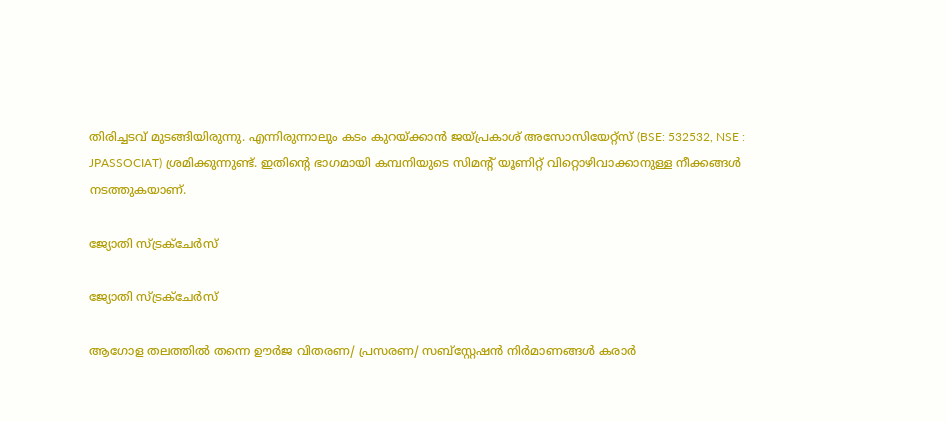തിരിച്ചടവ് മുടങ്ങിയിരുന്നു. എന്നിരുന്നാലും കടം കുറയ്ക്കാന്‍ ജയ്പ്രകാശ് അസോസിയേറ്റ്‌സ് (BSE: 532532, NSE : JPASSOCIAT) ശ്രമിക്കുന്നുണ്ട്. ഇതിന്റെ ഭാഗമായി കമ്പനിയുടെ സിമന്റ് യൂണിറ്റ് വിറ്റൊഴിവാക്കാനുള്ള നീക്കങ്ങള്‍ നടത്തുകയാണ്.

ജ്യോതി സ്ട്രക്‌ചേര്‍സ്

ജ്യോതി സ്ട്രക്‌ചേര്‍സ്

ആഗോള തലത്തില്‍ തന്നെ ഊര്‍ജ വിതരണ/ പ്രസരണ/ സബ്‌സ്റ്റേഷന്‍ നിര്‍മാണങ്ങള്‍ കരാര്‍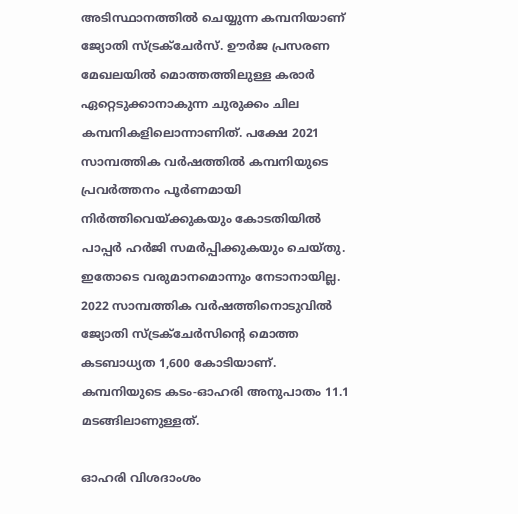അടിസ്ഥാനത്തില്‍ ചെയ്യുന്ന കമ്പനിയാണ് ജ്യോതി സ്ട്രക്‌ചേര്‍സ്. ഊര്‍ജ പ്രസരണ മേഖലയില്‍ മൊത്തത്തിലുള്ള കരാര്‍ ഏറ്റെടുക്കാനാകുന്ന ചുരുക്കം ചില കമ്പനികളിലൊന്നാണിത്. പക്ഷേ 2021 സാമ്പത്തിക വര്‍ഷത്തില്‍ കമ്പനിയുടെ പ്രവര്‍ത്തനം പൂര്‍ണമായി നിര്‍ത്തിവെയ്ക്കുകയും കോടതിയില്‍ പാപ്പര്‍ ഹര്‍ജി സമര്‍പ്പിക്കുകയും ചെയ്തു. ഇതോടെ വരുമാനമൊന്നും നേടാനായില്ല. 2022 സാമ്പത്തിക വര്‍ഷത്തിനൊടുവില്‍ ജ്യോതി സ്ട്രക്‌ചേര്‍സിന്റെ മൊത്ത കടബാധ്യത 1,600 കോടിയാണ്. കമ്പനിയുടെ കടം-ഓഹരി അനുപാതം 11.1 മടങ്ങിലാണുള്ളത്.

ഓഹരി വിശദാംശം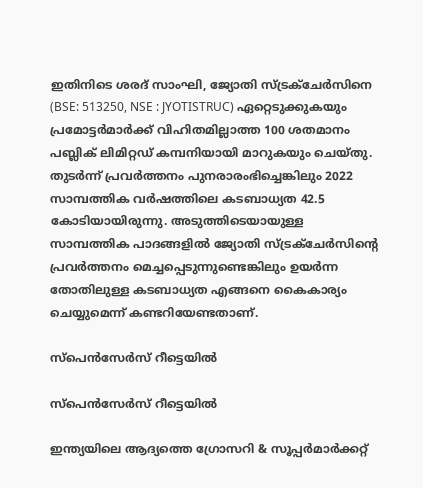ഇതിനിടെ ശരദ് സാംഘി, ജ്യോതി സ്ട്രക്‌ചേര്‍സിനെ (BSE: 513250, NSE : JYOTISTRUC) ഏറ്റെടുക്കുകയും പ്രമോട്ടര്‍മാര്‍ക്ക് വിഹിതമില്ലാത്ത 100 ശതമാനം പബ്ലിക് ലിമിറ്റഡ് കമ്പനിയായി മാറുകയും ചെയ്തു. തുടര്‍ന്ന് പ്രവര്‍ത്തനം പുനരാരംഭിച്ചെങ്കിലും 2022 സാമ്പത്തിക വര്‍ഷത്തിലെ കടബാധ്യത 42.5 കോടിയായിരുന്നു. അടുത്തിടെയായുള്ള സാമ്പത്തിക പാദങ്ങളില്‍ ജ്യോതി സ്ട്രക്‌ചേര്‍സിന്റെ പ്രവര്‍ത്തനം മെച്ചപ്പെടുന്നുണ്ടെങ്കിലും ഉയര്‍ന്ന തോതിലുള്ള കടബാധ്യത എങ്ങനെ കൈകാര്യം ചെയ്യുമെന്ന് കണ്ടറിയേണ്ടതാണ്.

സ്‌പെന്‍സേര്‍സ് റീട്ടെയില്‍

സ്‌പെന്‍സേര്‍സ് റീട്ടെയില്‍

ഇന്ത്യയിലെ ആദ്യത്തെ ഗ്രോസറി & സൂപ്പര്‍മാര്‍ക്കറ്റ്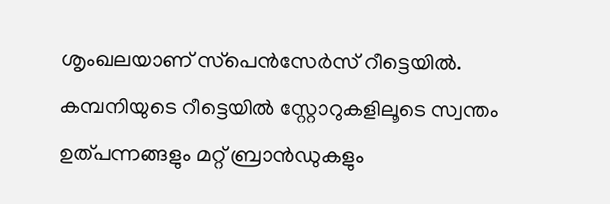ശൃംഖലയാണ് സ്‌പെന്‍സേര്‍സ് റീട്ടെയില്‍. കമ്പനിയുടെ റീട്ടെയില്‍ സ്റ്റോറുകളിലൂടെ സ്വന്തം ഉത്പന്നങ്ങളും മറ്റ് ബ്രാന്‍ഡുകളും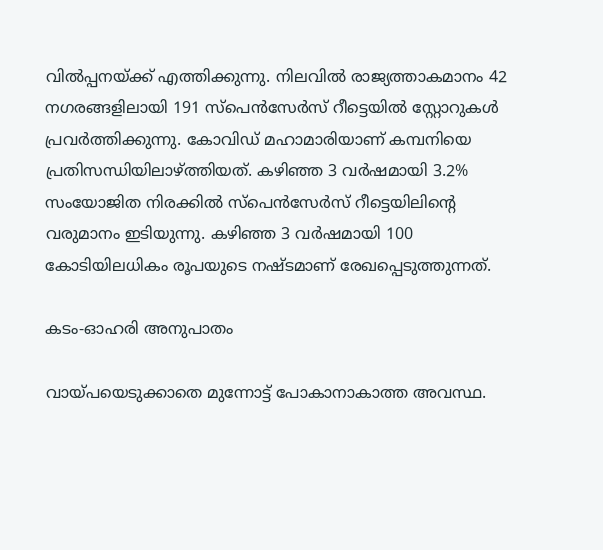വില്‍പ്പനയ്ക്ക് എത്തിക്കുന്നു. നിലവില്‍ രാജ്യത്താകമാനം 42 നഗരങ്ങളിലായി 191 സ്‌പെന്‍സേര്‍സ് റീട്ടെയില്‍ സ്റ്റോറുകള്‍ പ്രവര്‍ത്തിക്കുന്നു. കോവിഡ് മഹാമാരിയാണ് കമ്പനിയെ പ്രതിസന്ധിയിലാഴ്ത്തിയത്. കഴിഞ്ഞ 3 വര്‍ഷമായി 3.2% സംയോജിത നിരക്കില്‍ സ്‌പെന്‍സേര്‍സ് റീട്ടെയിലിന്റെ വരുമാനം ഇടിയുന്നു. കഴിഞ്ഞ 3 വര്‍ഷമായി 100 കോടിയിലധികം രൂപയുടെ നഷ്ടമാണ് രേഖപ്പെടുത്തുന്നത്.

കടം-ഓഹരി അനുപാതം

വായ്പയെടുക്കാതെ മുന്നോട്ട് പോകാനാകാത്ത അവസ്ഥ.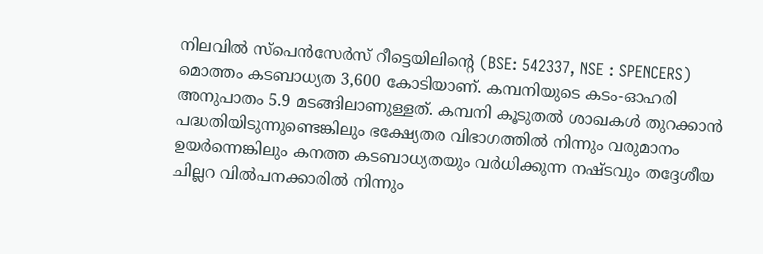നിലവില്‍ സ്‌പെന്‍സേര്‍സ് റീട്ടെയിലിന്റെ (BSE: 542337, NSE : SPENCERS) മൊത്തം കടബാധ്യത 3,600 കോടിയാണ്. കമ്പനിയുടെ കടം-ഓഹരി അനുപാതം 5.9 മടങ്ങിലാണുള്ളത്. കമ്പനി കൂടുതല്‍ ശാഖകള്‍ തുറക്കാന്‍ പദ്ധതിയിടുന്നുണ്ടെങ്കിലും ഭക്ഷ്യേതര വിഭാഗത്തില്‍ നിന്നും വരുമാനം ഉയര്‍ന്നെങ്കിലും കനത്ത കടബാധ്യതയും വര്‍ധിക്കുന്ന നഷ്ടവും തദ്ദേശീയ ചില്ലറ വില്‍പനക്കാരില്‍ നിന്നും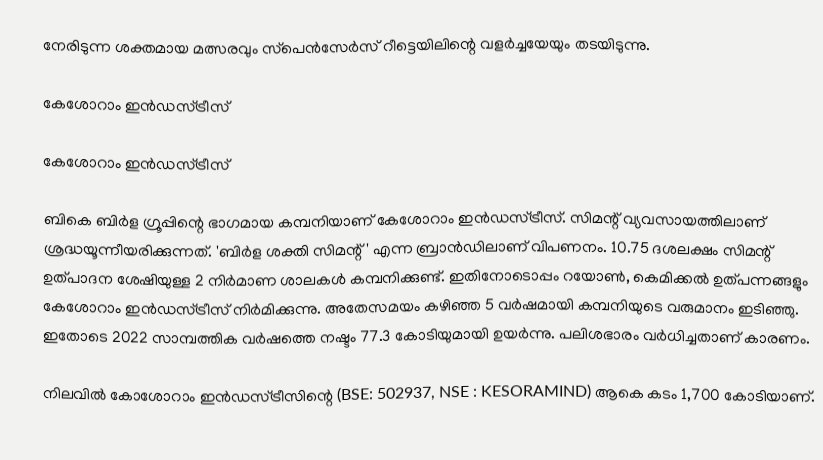നേരിടുന്ന ശക്തമായ മത്സരവും സ്‌പെന്‍സേര്‍സ് റീട്ടെയിലിന്റെ വളര്‍ച്ചയേയും തടയിടുന്നു.

കേശോറാം ഇന്‍ഡസ്ട്രീസ്

കേശോറാം ഇന്‍ഡസ്ട്രീസ്

ബികെ ബിര്‍ള ഗ്രൂപ്പിന്റെ ഭാഗമായ കമ്പനിയാണ് കേശോറാം ഇന്‍ഡസ്ട്രീസ്. സിമന്റ് വ്യവസായത്തിലാണ് ശ്രദ്ധയൂന്നീയരിക്കുന്നത്. 'ബിര്‍ള ശക്തി സിമന്റ്' എന്ന ബ്രാന്‍ഡിലാണ് വിപണനം. 10.75 ദശലക്ഷം സിമന്റ് ഉത്പാദന ശേഷിയുള്ള 2 നിര്‍മാണ ശാലകള്‍ കമ്പനിക്കുണ്ട്. ഇതിനോടൊപ്പം റയോണ്‍, കെമിക്കല്‍ ഉത്പന്നങ്ങളും കേശോറാം ഇന്‍ഡസ്ട്രീസ് നിര്‍മിക്കുന്നു. അതേസമയം കഴിഞ്ഞ 5 വര്‍ഷമായി കമ്പനിയുടെ വരുമാനം ഇടിഞ്ഞു. ഇതോടെ 2022 സാമ്പത്തിക വര്‍ഷത്തെ നഷ്ടം 77.3 കോടിയുമായി ഉയര്‍ന്നു. പലിശഭാരം വര്‍ധിച്ചതാണ് കാരണം.

നിലവില്‍ കോശോറാം ഇന്‍ഡസ്ട്രീസിന്റെ (BSE: 502937, NSE : KESORAMIND) ആകെ കടം 1,700 കോടിയാണ്.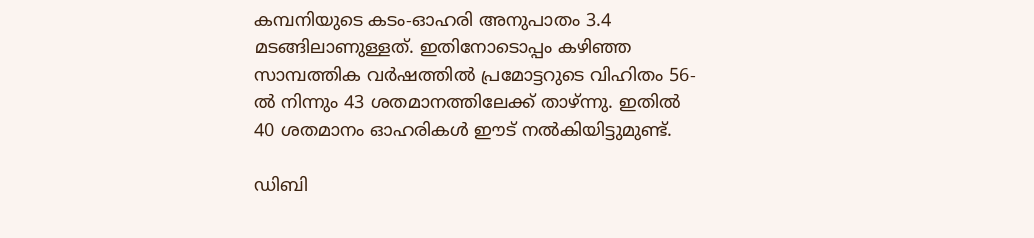കമ്പനിയുടെ കടം-ഓഹരി അനുപാതം 3.4 മടങ്ങിലാണുള്ളത്. ഇതിനോടൊപ്പം കഴിഞ്ഞ സാമ്പത്തിക വര്‍ഷത്തില്‍ പ്രമോട്ടറുടെ വിഹിതം 56-ല്‍ നിന്നും 43 ശതമാനത്തിലേക്ക് താഴ്ന്നു. ഇതില്‍ 40 ശതമാനം ഓഹരികള്‍ ഈട് നല്‍കിയിട്ടുമുണ്ട്.

ഡിബി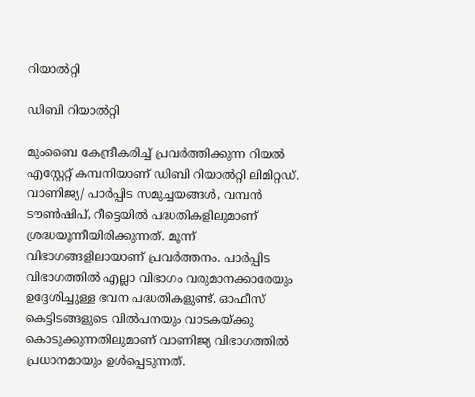റിയാല്‍റ്റി

ഡിബി റിയാല്‍റ്റി

മുംബൈ കേന്ദ്രീകരിച്ച് പ്രവര്‍ത്തിക്കുന്ന റിയല്‍ എസ്റ്റേറ്റ് കമ്പനിയാണ് ഡിബി റിയാല്‍റ്റി ലിമിറ്റഡ്. വാണിജ്യ/ പാര്‍പ്പിട സമുച്ചയങ്ങള്‍, വമ്പന്‍ ടൗണ്‍ഷിപ്, റീട്ടെയില്‍ പദ്ധതികളിലുമാണ് ശ്രദ്ധയൂന്നീയിരിക്കുന്നത്. മൂന്ന് വിഭാഗങ്ങളിലായാണ് പ്രവര്‍ത്തനം. പാര്‍പ്പിട വിഭാഗത്തില്‍ എല്ലാ വിഭാഗം വരുമാനക്കാരേയും ഉദ്ദേശിച്ചുള്ള ഭവന പദ്ധതികളുണ്ട്. ഓഫീസ് കെട്ടിടങ്ങളുടെ വില്‍പനയും വാടകയ്ക്കു കൊടുക്കുന്നതിലുമാണ് വാണിജ്യ വിഭാഗത്തില്‍ പ്രധാനമായും ഉള്‍പ്പെടുന്നത്.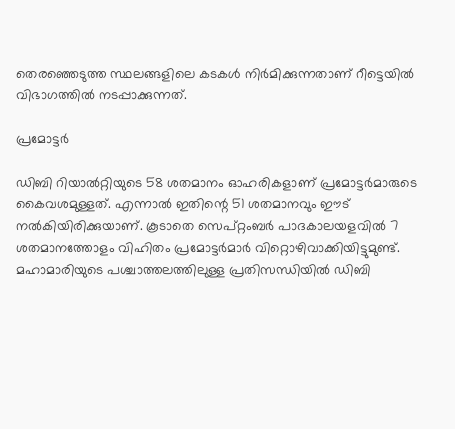തെരഞ്ഞെടുത്ത സ്ഥലങ്ങളിലെ കടകള്‍ നിര്‍മിക്കുന്നതാണ് റീട്ടെയില്‍ വിഭാഗത്തില്‍ നടപ്പാക്കുന്നത്.

പ്രമോട്ടര്‍

ഡിബി റിയാല്‍റ്റിയുടെ 58 ശതമാനം ഓഹരികളാണ് പ്രമോട്ടര്‍മാരുടെ കൈവശമുള്ളത്. എന്നാല്‍ ഇതിന്റെ 51 ശതമാനവും ഈട് നല്‍കിയിരിക്കുയാണ്. കൂടാതെ സെപ്റ്റംബര്‍ പാദകാലയളവില്‍ 7 ശതമാനത്തോളം വിഹിതം പ്രമോട്ടര്‍മാര്‍ വിറ്റൊഴിവാക്കിയിട്ടുമുണ്ട്. മഹാമാരിയുടെ പശ്ചാത്തലത്തിലുള്ള പ്രതിസന്ധിയില്‍ ഡിബി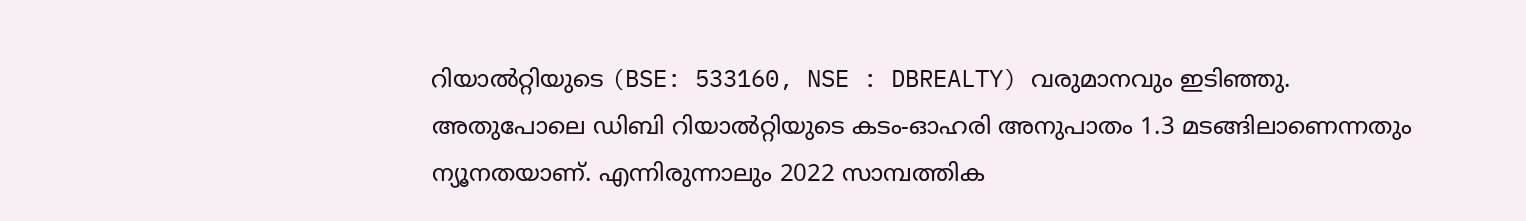റിയാല്‍റ്റിയുടെ (BSE: 533160, NSE : DBREALTY) വരുമാനവും ഇടിഞ്ഞു. അതുപോലെ ഡിബി റിയാല്‍റ്റിയുടെ കടം-ഓഹരി അനുപാതം 1.3 മടങ്ങിലാണെന്നതും ന്യൂനതയാണ്. എന്നിരുന്നാലും 2022 സാമ്പത്തിക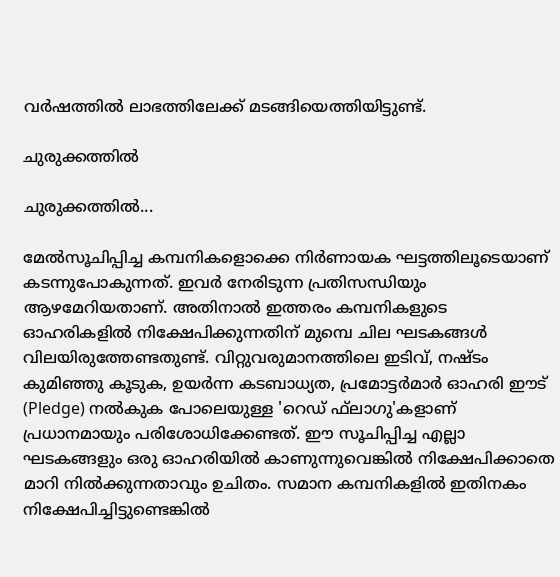വര്‍ഷത്തില്‍ ലാഭത്തിലേക്ക് മടങ്ങിയെത്തിയിട്ടുണ്ട്.

ചുരുക്കത്തില്‍

ചുരുക്കത്തില്‍...

മേല്‍സൂചിപ്പിച്ച കമ്പനികളൊക്കെ നിര്‍ണായക ഘട്ടത്തിലൂടെയാണ് കടന്നുപോകുന്നത്. ഇവര്‍ നേരിടുന്ന പ്രതിസന്ധിയും ആഴമേറിയതാണ്. അതിനാല്‍ ഇത്തരം കമ്പനികളുടെ ഓഹരികളില്‍ നിക്ഷേപിക്കുന്നതിന് മുമ്പെ ചില ഘടകങ്ങള്‍ വിലയിരുത്തേണ്ടതുണ്ട്. വിറ്റുവരുമാനത്തിലെ ഇടിവ്, നഷ്ടം കുമിഞ്ഞു കൂടുക, ഉയര്‍ന്ന കടബാധ്യത, പ്രമോട്ടര്‍മാര്‍ ഓഹരി ഈട് (Pledge) നല്‍കുക പോലെയുള്ള 'റെഡ് ഫ്‌ലാഗു'കളാണ് പ്രധാനമായും പരിശോധിക്കേണ്ടത്. ഈ സൂചിപ്പിച്ച എല്ലാ ഘടകങ്ങളും ഒരു ഓഹരിയില്‍ കാണുന്നുവെങ്കില്‍ നിക്ഷേപിക്കാതെ മാറി നില്‍ക്കുന്നതാവും ഉചിതം. സമാന കമ്പനികളില്‍ ഇതിനകം നിക്ഷേപിച്ചിട്ടുണ്ടെങ്കില്‍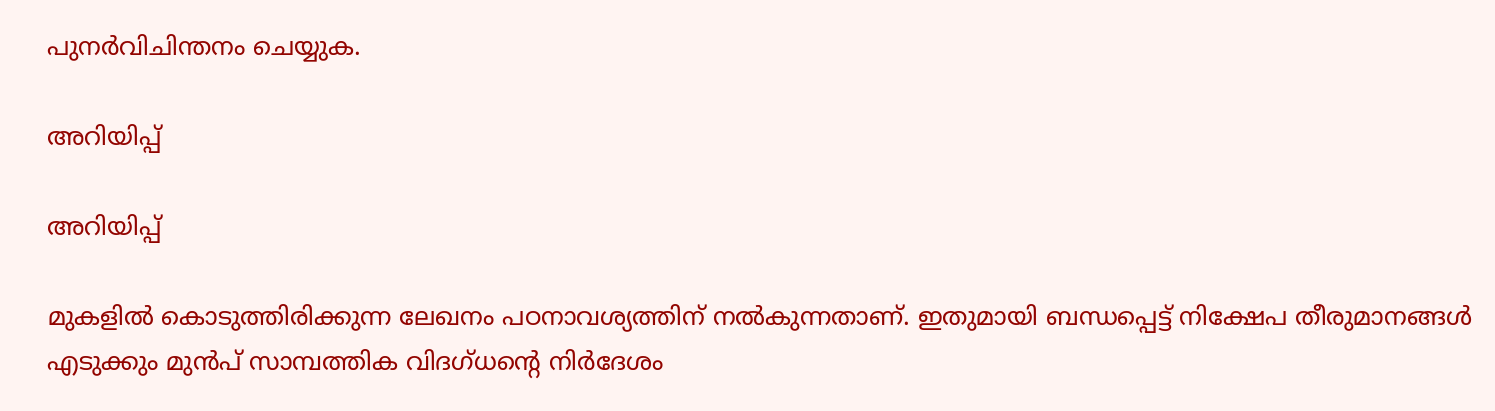പുനര്‍വിചിന്തനം ചെയ്യുക.

അറിയിപ്പ്

അറിയിപ്പ്

മുകളില്‍ കൊടുത്തിരിക്കുന്ന ലേഖനം പഠനാവശ്യത്തിന് നല്‍കുന്നതാണ്. ഇതുമായി ബന്ധപ്പെട്ട് നിക്ഷേപ തീരുമാനങ്ങള്‍ എടുക്കും മുന്‍പ് സാമ്പത്തിക വിദഗ്ധന്റെ നിര്‍ദേശം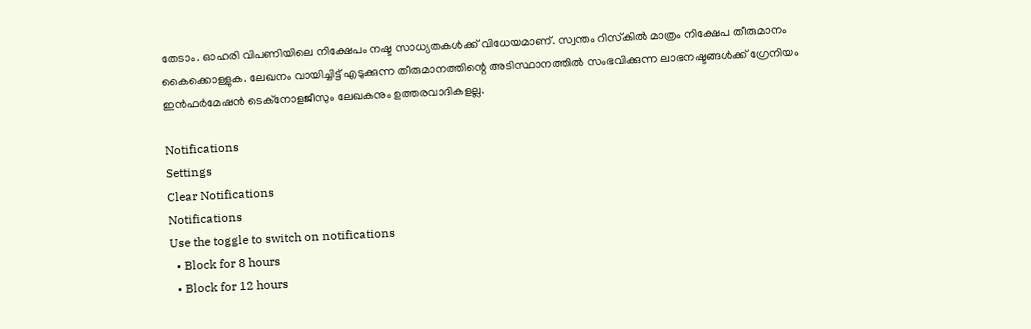തേടാം. ഓഹരി വിപണിയിലെ നിക്ഷേപം നഷ്ട സാധ്യതകള്‍ക്ക് വിധേയമാണ്. സ്വന്തം റിസ്‌കില്‍ മാത്രം നിക്ഷേപ തീരുമാനം കൈക്കൊള്ളുക. ലേഖനം വായിച്ചിട്ട് എടുക്കുന്ന തീരുമാനത്തിന്റെ അടിസ്ഥാനത്തില്‍ സംഭവിക്കുന്ന ലാഭനഷ്ടങ്ങള്‍ക്ക് ഗ്രേനിയം ഇന്‍ഫര്‍മേഷന്‍ ടെക്നോളജീസും ലേഖകനും ഉത്തരവാദികളല്ല.

Notifications
Settings
Clear Notifications
Notifications
Use the toggle to switch on notifications
  • Block for 8 hours
  • Block for 12 hours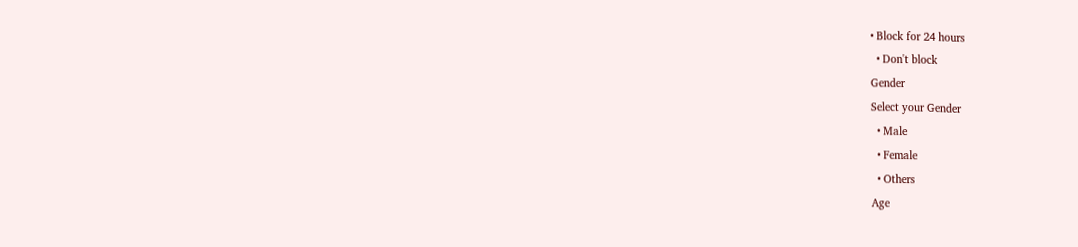• Block for 24 hours
  • Don't block
Gender
Select your Gender
  • Male
  • Female
  • Others
Age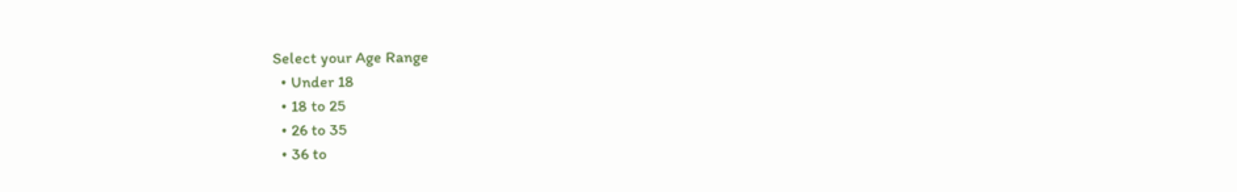Select your Age Range
  • Under 18
  • 18 to 25
  • 26 to 35
  • 36 to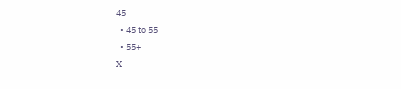45
  • 45 to 55
  • 55+
X